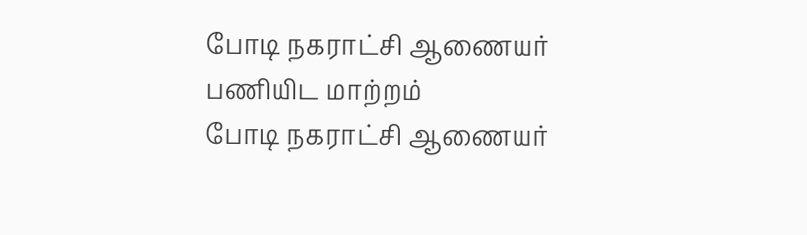போடி நகராட்சி ஆணையர் பணியிட மாற்றம்
போடி நகராட்சி ஆணையர்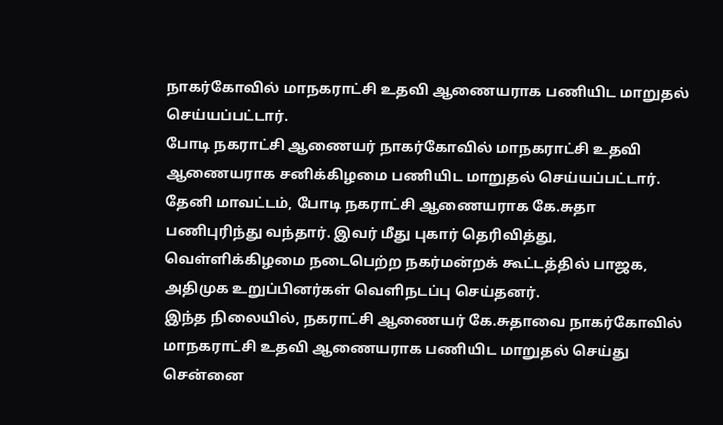நாகர்கோவில் மாநகராட்சி உதவி ஆணையராக பணியிட மாறுதல் செய்யப்பட்டார்.
போடி நகராட்சி ஆணையர் நாகர்கோவில் மாநகராட்சி உதவி ஆணையராக சனிக்கிழமை பணியிட மாறுதல் செய்யப்பட்டார்.
தேனி மாவட்டம், போடி நகராட்சி ஆணையராக கே.சுதா பணிபுரிந்து வந்தார். இவர் மீது புகார் தெரிவித்து, வெள்ளிக்கிழமை நடைபெற்ற நகர்மன்றக் கூட்டத்தில் பாஜக, அதிமுக உறுப்பினர்கள் வெளிநடப்பு செய்தனர்.
இந்த நிலையில், நகராட்சி ஆணையர் கே.சுதாவை நாகர்கோவில் மாநகராட்சி உதவி ஆணையராக பணியிட மாறுதல் செய்து சென்னை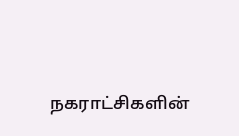நகராட்சிகளின்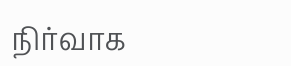நிர்வாக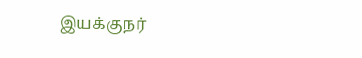இயக்குநர்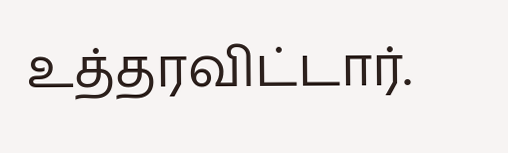உத்தரவிட்டார்.